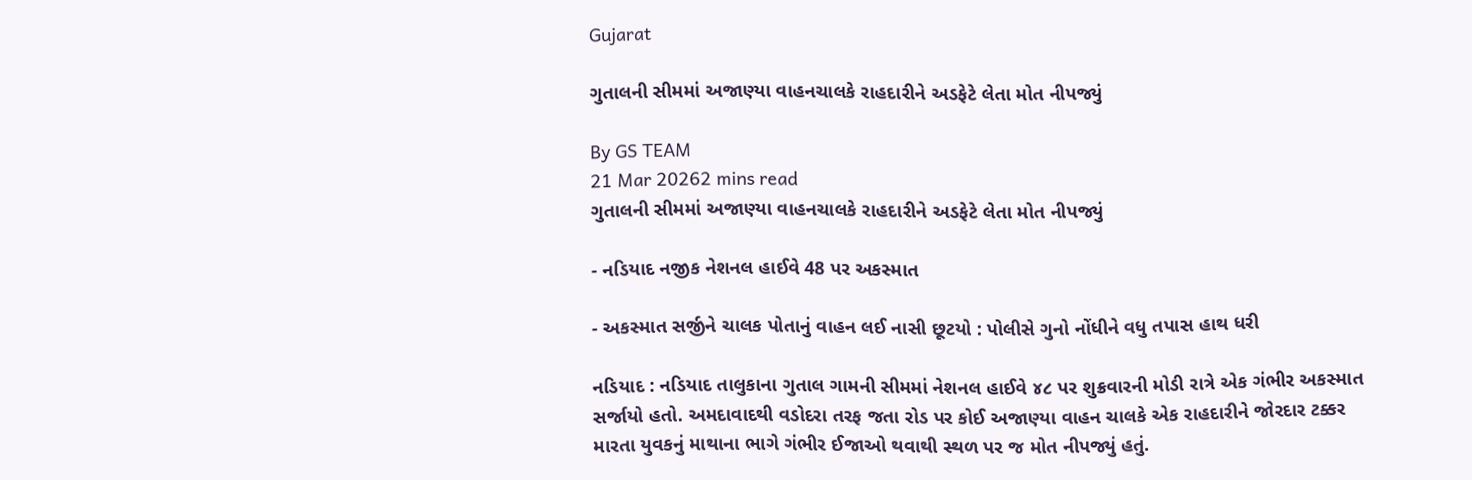Gujarat

ગુતાલની સીમમાં અજાણ્યા વાહનચાલકે રાહદારીને અડફેટે લેતા મોત નીપજ્યું

By GS TEAM
21 Mar 20262 mins read
ગુતાલની સીમમાં અજાણ્યા વાહનચાલકે રાહદારીને અડફેટે લેતા મોત નીપજ્યું

- નડિયાદ નજીક નેશનલ હાઈવે 48 પર અકસ્માત

- અકસ્માત સર્જીને ચાલક પોતાનું વાહન લઈ નાસી છૂટયો : પોલીસે ગુનો નોંધીને વધુ તપાસ હાથ ધરી

નડિયાદ : નડિયાદ તાલુકાના ગુતાલ ગામની સીમમાં નેશનલ હાઈવે ૪૮ પર શુક્રવારની મોડી રાત્રે એક ગંભીર અકસ્માત સર્જાયો હતો. અમદાવાદથી વડોદરા તરફ જતા રોડ પર કોઈ અજાણ્યા વાહન ચાલકે એક રાહદારીને જોરદાર ટક્કર મારતા યુવકનું માથાના ભાગે ગંભીર ઈજાઓ થવાથી સ્થળ પર જ મોત નીપજ્યું હતું.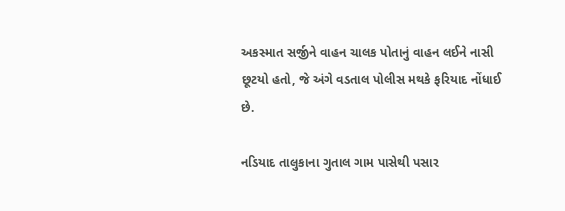અકસ્માત સર્જીને વાહન ચાલક પોતાનું વાહન લઈને નાસી છૂટયો હતો, જે અંગે વડતાલ પોલીસ મથકે ફરિયાદ નોંધાઈ છે.

નડિયાદ તાલુકાના ગુતાલ ગામ પાસેથી પસાર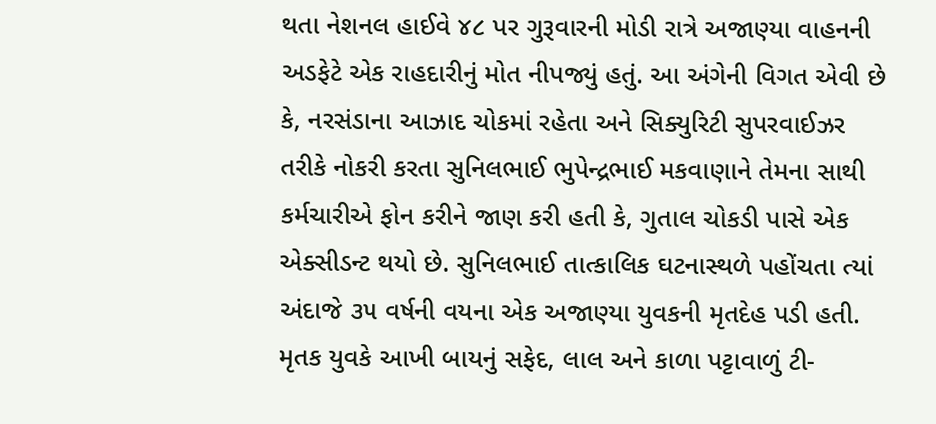થતા નેશનલ હાઈવે ૪૮ પર ગુરૂવારની મોડી રાત્રે અજાણ્યા વાહનની અડફેટે એક રાહદારીનું મોત નીપજ્યું હતું. આ અંગેની વિગત એવી છે કે, નરસંડાના આઝાદ ચોકમાં રહેતા અને સિક્યુરિટી સુપરવાઈઝર તરીકે નોકરી કરતા સુનિલભાઈ ભુપેન્દ્રભાઈ મકવાણાને તેમના સાથી કર્મચારીએ ફોન કરીને જાણ કરી હતી કે, ગુતાલ ચોકડી પાસે એક એક્સીડન્ટ થયો છે. સુનિલભાઈ તાત્કાલિક ઘટનાસ્થળે પહોંચતા ત્યાં અંદાજે ૩૫ વર્ષની વયના એક અજાણ્યા યુવકની મૃતદેહ પડી હતી. મૃતક યુવકે આખી બાયનું સફેદ, લાલ અને કાળા પટ્ટાવાળું ટી-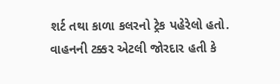શર્ટ તથા કાળા કલરનો ટ્રેક પહેરેલો હતો. વાહનની ટક્કર એટલી જોરદાર હતી કે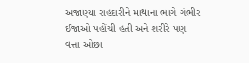અજાણ્યા રાહદારીને માથાના ભાગે ગંભીર ઈજાઓ પહોંચી હતી અને શરીરે પણ વત્તા ઓછા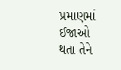પ્રમાણમાં ઈજાઓ થતા તેને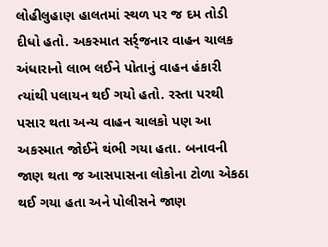લોહીલુહાણ હાલતમાં સ્થળ પર જ દમ તોડી દીધો હતો. અકસ્માત સર્ર્જનાર વાહન ચાલક અંધારાનો લાભ લઈને પોતાનું વાહન હંકારી ત્યાંથી પલાયન થઈ ગયો હતો. રસ્તા પરથી પસાર થતા અન્ય વાહન ચાલકો પણ આ અકસ્માત જોઈને થંભી ગયા હતા. બનાવની જાણ થતા જ આસપાસના લોકોના ટોળા એકઠા થઈ ગયા હતા અને પોલીસને જાણ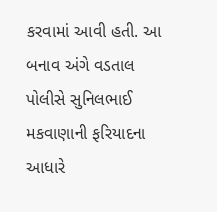કરવામાં આવી હતી. આ બનાવ અંગે વડતાલ પોલીસે સુનિલભાઈ મકવાણાની ફરિયાદના આધારે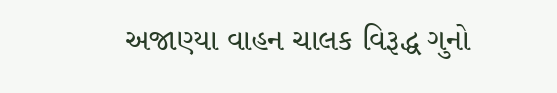અજાણ્યા વાહન ચાલક વિરૂદ્ધ ગુનો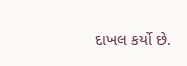દાખલ કર્યો છે.